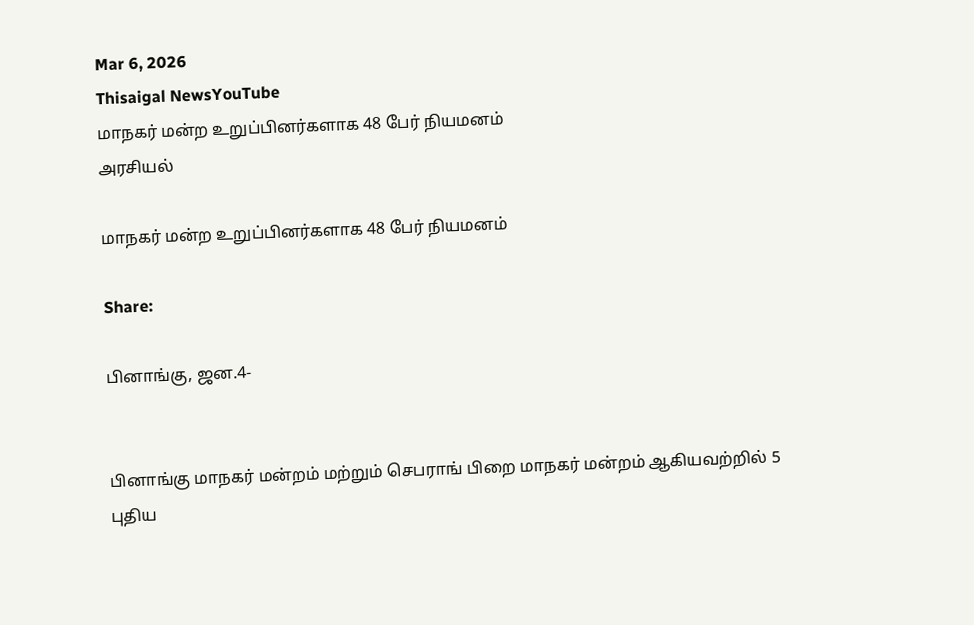Mar 6, 2026
Thisaigal NewsYouTube
மாநகர் மன்ற உறுப்பினர்களாக 48 பேர் நியமனம்
அரசியல்

மாநகர் மன்ற உறுப்பினர்களாக 48 பேர் நியமனம்

Share:

பினாங்கு, ஜன.4-


பினாங்கு மாநகர் மன்றம் மற்றும் செபராங் பிறை மாநகர் மன்றம் ஆகியவற்றில் 5 புதிய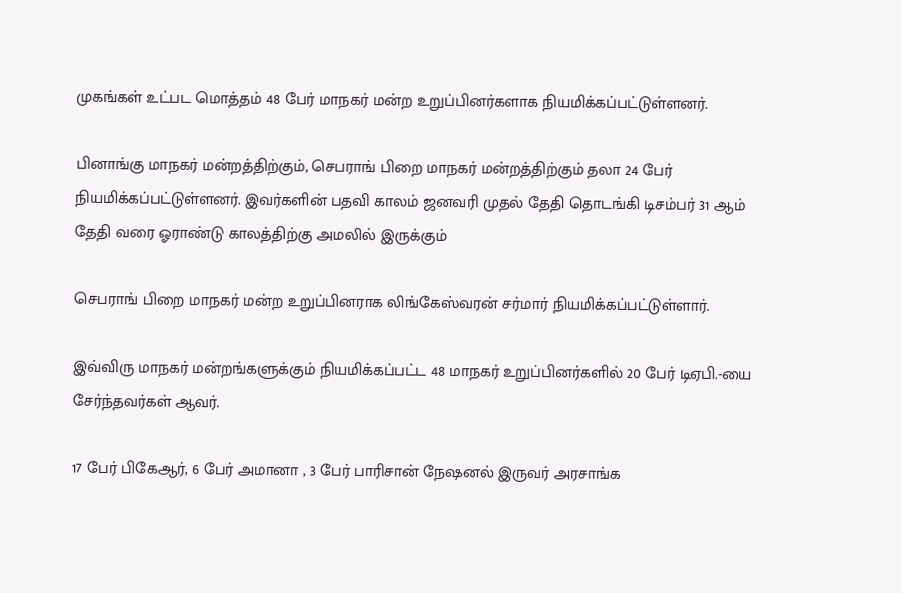முகங்கள் உட்பட மொத்தம் 48 பேர் மாநகர் மன்ற உறுப்பினர்களாக நியமிக்கப்பட்டுள்ளனர்.

பினாங்கு மாநகர் மன்றத்திற்கும், செபராங் பிறை மாநகர் மன்றத்திற்கும் தலா 24 பேர் நியமிக்கப்பட்டுள்ளனர். இவர்களின் பதவி காலம் ஜனவரி முதல் தேதி தொடங்கி டிசம்பர் 31 ஆம் தேதி வரை ஓராண்டு காலத்திற்கு அமலில் இருக்கும்

செபராங் பிறை மாநகர் மன்ற உறுப்பினராக லிங்கேஸ்வரன் சர்மார் நியமிக்கப்பட்டுள்ளார்.

இவ்விரு மாநகர் மன்றங்களுக்கும் நியமிக்கப்பட்ட 48 மாநகர் உறுப்பினர்களில் 20 பேர் டிஏபி.-யை சேர்ந்தவர்கள் ஆவர்.

17 பேர் பிகேஆர், 6 பேர் அமானா , 3 பேர் பாரிசான் நேஷனல் இருவர் அரசாங்க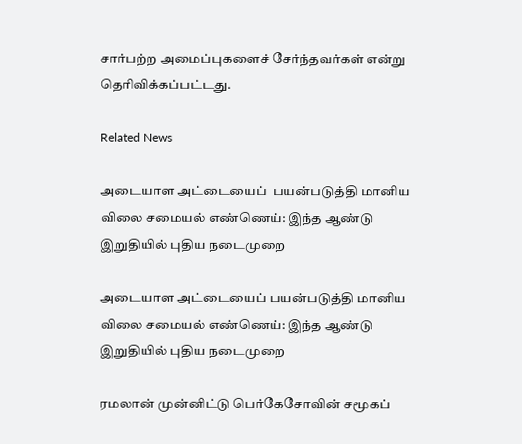சார்பற்ற அமைப்புகளைச் சேர்ந்தவர்கள் என்று தெரிவிக்கப்பட்டது.

Related News

அடையாள அட்டையைப்  பயன்படுத்தி மானிய விலை சமையல் எண்ணெய்: இந்த ஆண்டு இறுதியில் புதிய நடைமுறை

அடையாள அட்டையைப் பயன்படுத்தி மானிய விலை சமையல் எண்ணெய்: இந்த ஆண்டு இறுதியில் புதிய நடைமுறை

ரமலான் முன்னிட்டு பெர்கேசோவின் சமூகப்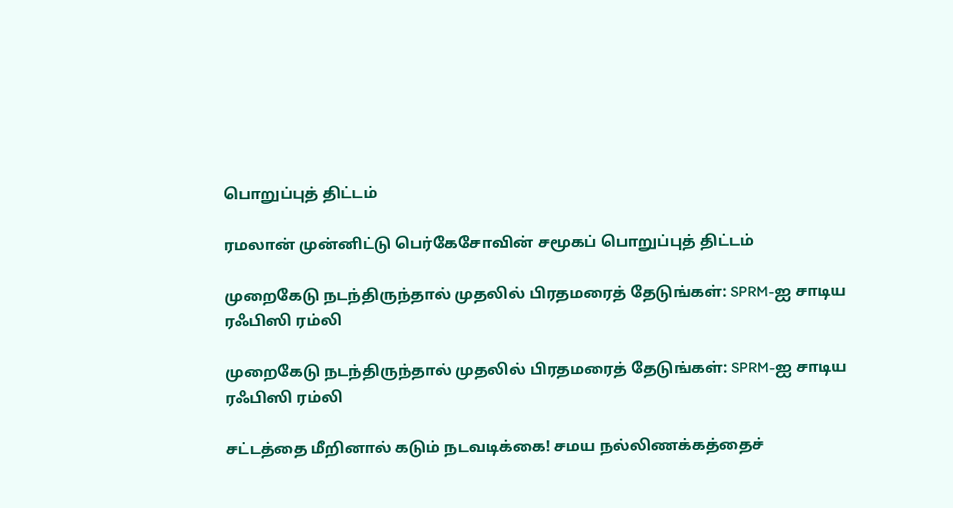பொறுப்புத் திட்டம்

ரமலான் முன்னிட்டு பெர்கேசோவின் சமூகப் பொறுப்புத் திட்டம்

முறைகேடு நடந்திருந்தால் முதலில் பிரதமரைத் தேடுங்கள்: SPRM-ஐ சாடிய ரஃபிஸி ரம்லி

முறைகேடு நடந்திருந்தால் முதலில் பிரதமரைத் தேடுங்கள்: SPRM-ஐ சாடிய ரஃபிஸி ரம்லி

சட்டத்தை மீறினால் கடும் நடவடிக்கை! சமய நல்லிணக்கத்தைச்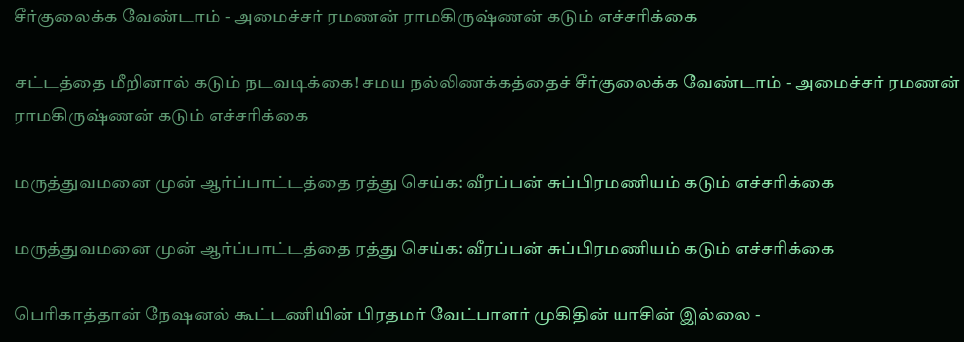சீர்குலைக்க வேண்டாம் - அமைச்சர் ரமணன் ராமகிருஷ்ணன் கடும் எச்சரிக்கை

சட்டத்தை மீறினால் கடும் நடவடிக்கை! சமய நல்லிணக்கத்தைச் சீர்குலைக்க வேண்டாம் - அமைச்சர் ரமணன் ராமகிருஷ்ணன் கடும் எச்சரிக்கை

மருத்துவமனை முன் ஆர்ப்பாட்டத்தை ரத்து செய்க: வீரப்பன் சுப்பிரமணியம் கடும் எச்சரிக்கை

மருத்துவமனை முன் ஆர்ப்பாட்டத்தை ரத்து செய்க: வீரப்பன் சுப்பிரமணியம் கடும் எச்சரிக்கை

பெரிகாத்தான் நேஷனல் கூட்டணியின் பிரதமர் வேட்பாளர் முகிதின் யாசின் இல்லை -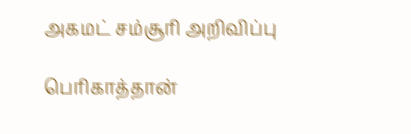அகமட் சம்சூரி அறிவிப்பு

பெரிகாத்தான்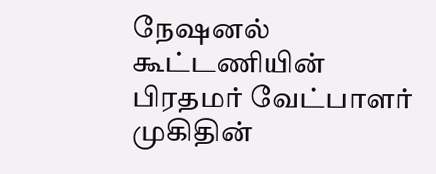நேஷனல் கூட்டணியின் பிரதமர் வேட்பாளர் முகிதின்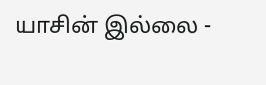யாசின் இல்லை -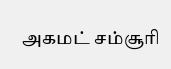அகமட் சம்சூரி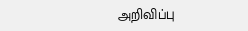அறிவிப்பு